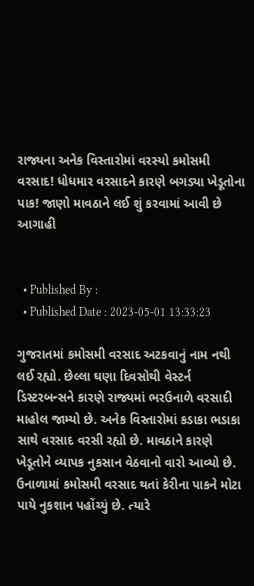રાજ્યના અનેક વિસ્તારોમાં વરસ્યો કમોસમી વરસાદ! ધોધમાર વરસાદને કારણે બગડ્યા ખેડૂતોના પાક! જાણો માવઠાને લઈ શું કરવામાં આવી છે આગાહી


  • Published By :
  • Published Date : 2023-05-01 13:33:23

ગુજરાતમાં કમોસમી વરસાદ અટકવાનું નામ નથી લઈ રહ્યો. છેલ્લા ઘણા દિવસોથી વેસ્ટર્ન ડિસ્ટરબન્સને કારણે રાજ્યમાં ભરઉનાળે વરસાદી માહોલ જામ્યો છે. અનેક વિસ્તારોમાં કડાકા ભડાકા સાથે વરસાદ વરસી રહ્યો છે. માવઠાને કારણે ખેડૂતોને વ્યાપક નુકસાન વેઠવાનો વારો આવ્યો છે. ઉનાળામાં કમોસમી વરસાદ થતાં કેરીના પાકને મોટા પાયે નુકશાન પહોંચ્યું છે. ત્યારે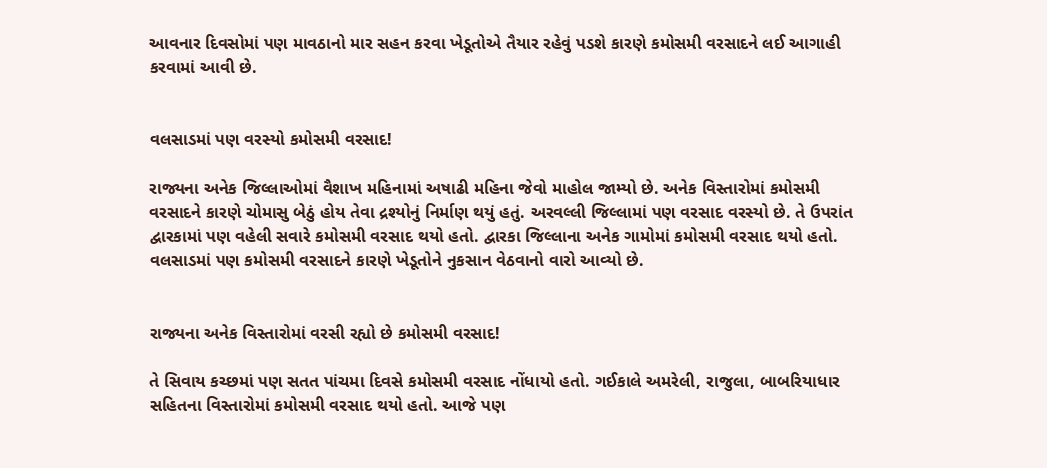આવનાર દિવસોમાં પણ માવઠાનો માર સહન કરવા ખેડૂતોએ તૈયાર રહેવું પડશે કારણે કમોસમી વરસાદને લઈ આગાહી કરવામાં આવી છે.


વલસાડમાં પણ વરસ્યો કમોસમી વરસાદ!

રાજ્યના અનેક જિલ્લાઓમાં વૈશાખ મહિનામાં અષાઢી મહિના જેવો માહોલ જામ્યો છે. અનેક વિસ્તારોમાં કમોસમી વરસાદને કારણે ચોમાસુ બેઠું હોય તેવા દ્રશ્યોનું નિર્માણ થયું હતું. અરવલ્લી જિલ્લામાં પણ વરસાદ વરસ્યો છે. તે ઉપરાંત દ્વારકામાં પણ વહેલી સવારે કમોસમી વરસાદ થયો હતો. દ્વારકા જિલ્લાના અનેક ગામોમાં કમોસમી વરસાદ થયો હતો. વલસાડમાં પણ કમોસમી વરસાદને કારણે ખેડૂતોને નુકસાન વેઠવાનો વારો આવ્યો છે.


રાજ્યના અનેક વિસ્તારોમાં વરસી રહ્યો છે કમોસમી વરસાદ!

તે સિવાય કચ્છમાં પણ સતત પાંચમા દિવસે કમોસમી વરસાદ નોંધાયો હતો. ગઈકાલે અમરેલી, રાજુલા, બાબરિયાધાર સહિતના વિસ્તારોમાં કમોસમી વરસાદ થયો હતો. આજે પણ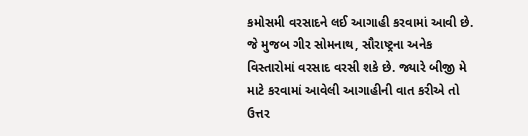કમોસમી વરસાદને લઈ આગાહી કરવામાં આવી છે. જે મુજબ ગીર સોમનાથ, સૌરાષ્ટ્રના અનેક વિસ્તારોમાં વરસાદ વરસી શકે છે. જ્યારે બીજી મે માટે કરવામાં આવેલી આગાહીની વાત કરીએ તો ઉત્તર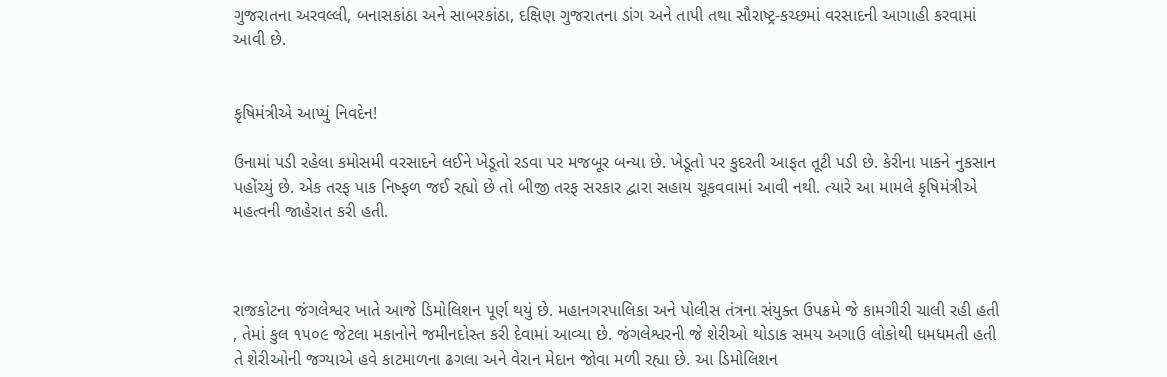ગુજરાતના અરવલ્લી, બનાસકાંઠા અને સાબરકાંઠા, દક્ષિણ ગુજરાતના ડાંગ અને તાપી તથા સૌરાષ્ટ્ર-કચ્છમાં વરસાદની આગાહી કરવામાં આવી છે.


કૃષિમંત્રીએ આપ્યું નિવદેન!

ઉનામાં પડી રહેલા કમોસમી વરસાદને લઈને ખેડૂતો રડવા પર મજબૂર બન્યા છે. ખેડૂતો પર કુદરતી આફત તૂટી પડી છે. કેરીના પાકને નુકસાન પહોંચ્યું છે. એક તરફ પાક નિષ્ફળ જઈ રહ્યો છે તો બીજી તરફ સરકાર દ્વારા સહાય ચૂકવવામાં આવી નથી. ત્યારે આ મામલે કૃષિમંત્રીએ મહત્વની જાહેરાત કરી હતી.



રાજકોટના જંગલેશ્વર ખાતે આજે ડિમોલિશન પૂર્ણ થયું છે. મહાનગરપાલિકા અને પોલીસ તંત્રના સંયુક્ત ઉપક્રમે જે કામગીરી ચાલી રહી હતી , તેમાં કુલ ૧૫૦૯ જેટલા મકાનોને જમીનદોસ્ત કરી દેવામાં આવ્યા છે. જંગલેશ્વરની જે શેરીઓ થોડાક સમય અગાઉ લોકોથી ધમધમતી હતી તે શેરીઓની જગ્યાએ હવે કાટમાળના ઢગલા અને વેરાન મેદાન જોવા મળી રહ્યા છે. આ ડિમોલિશન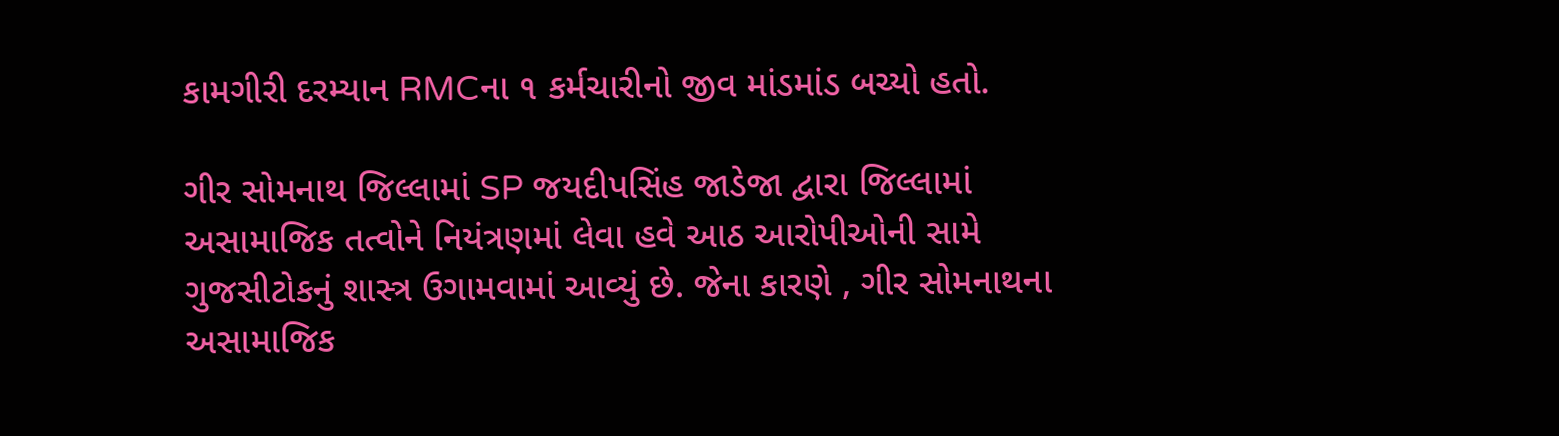કામગીરી દરમ્યાન RMCના ૧ કર્મચારીનો જીવ માંડમાંડ બચ્યો હતો.

ગીર સોમનાથ જિલ્લામાં SP જયદીપસિંહ જાડેજા દ્વારા જિલ્લામાં અસામાજિક તત્વોને નિયંત્રણમાં લેવા હવે આઠ આરોપીઓની સામે ગુજસીટોકનું શાસ્ત્ર ઉગામવામાં આવ્યું છે. જેના કારણે , ગીર સોમનાથના અસામાજિક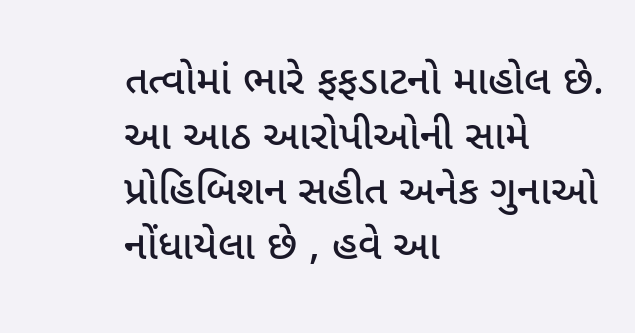તત્વોમાં ભારે ફફડાટનો માહોલ છે. આ આઠ આરોપીઓની સામે પ્રોહિબિશન સહીત અનેક ગુનાઓ નોંધાયેલા છે , હવે આ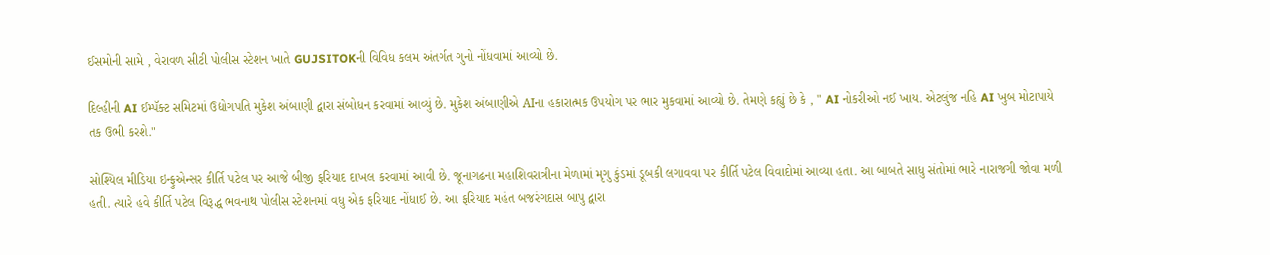ઈસમોની સામે , વેરાવળ સીટી પોલીસ સ્ટેશન ખાતે GUJSITOKની વિવિધ કલમ અંતર્ગત ગુનો નોંધવામાં આવ્યો છે.

દિલ્હીની AI ઈમ્પૅક્ટ સમિટમાં ઉદ્યોગપતિ મુકેશ અંબાણી દ્વારા સંબોધન કરવામાં આવ્યું છે. મુકેશ અંબાણીએ AIના હકારાત્મક ઉપયોગ પર ભાર મુકવામાં આવ્યો છે. તેમણે કહ્યું છે કે , " AI નોકરીઓ નઈ ખાય. એટલુંજ નહિ AI ખુબ મોટાપાયે તક ઉભી કરશે."

સોશ્યિલ મીડિયા ઇન્ફુએન્સર કીર્તિ પટેલ પર આજે બીજી ફરિયાદ દાખલ કરવામાં આવી છે. જૂનાગઢના મહાશિવરાત્રીના મેળામાં મૃગુ કુંડમાં ડૂબકી લગાવવા પર કીર્તિ પટેલ વિવાદોમાં આવ્યા હતા. આ બાબતે સાધુ સંતોમાં ભારે નારાજગી જોવા મળી હતી. ત્યારે હવે કીર્તિ પટેલ વિરૂદ્ધ ભવનાથ પોલીસ સ્ટેશનમાં વધુ એક ફરિયાદ નોંધાઈ છે. આ ફરિયાદ મહંત બજરંગદાસ બાપુ દ્વારા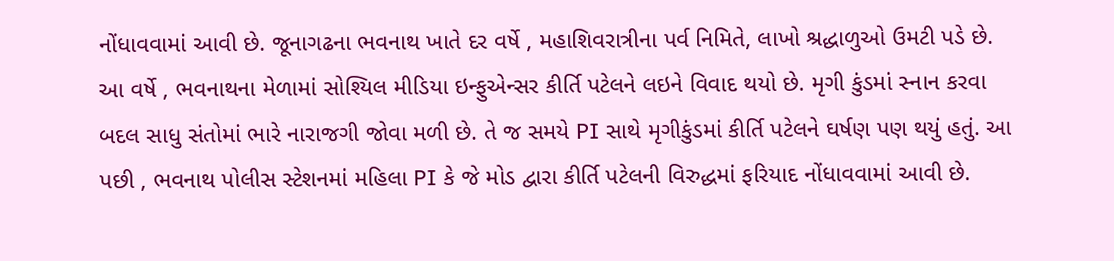નોંધાવવામાં આવી છે. જૂનાગઢના ભવનાથ ખાતે દર વર્ષે , મહાશિવરાત્રીના પર્વ નિમિતે, લાખો શ્રદ્ધાળુઓ ઉમટી પડે છે. આ વર્ષે , ભવનાથના મેળામાં સોશ્યિલ મીડિયા ઇન્ફુએન્સર કીર્તિ પટેલને લઇને વિવાદ થયો છે. મૃગી કુંડમાં સ્નાન કરવા બદલ સાધુ સંતોમાં ભારે નારાજગી જોવા મળી છે. તે જ સમયે PI સાથે મૃગીકુંડમાં કીર્તિ પટેલને ઘર્ષણ પણ થયું હતું. આ પછી , ભવનાથ પોલીસ સ્ટેશનમાં મહિલા PI કે જે મોડ દ્વારા કીર્તિ પટેલની વિરુદ્ધમાં ફરિયાદ નોંધાવવામાં આવી છે.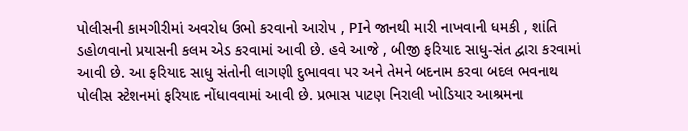પોલીસની કામગીરીમાં અવરોધ ઉભો કરવાનો આરોપ , PIને જાનથી મારી નાખવાની ધમકી , શાંતિ ડહોળવાનો પ્રયાસની કલમ એડ કરવામાં આવી છે. હવે આજે , બીજી ફરિયાદ સાધુ-સંત દ્વારા કરવામાં આવી છે. આ ફરિયાદ સાધુ સંતોની લાગણી દુભાવવા પર અને તેમને બદનામ કરવા બદલ ભવનાથ પોલીસ સ્ટેશનમાં ફરિયાદ નોંધાવવામાં આવી છે. પ્રભાસ પાટણ નિરાલી ખોડિયાર આશ્રમના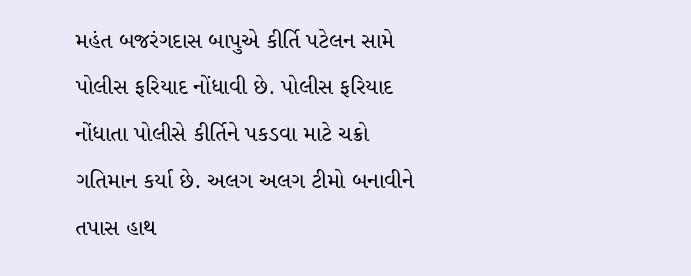મહંત બજરંગદાસ બાપુએ કીર્તિ પટેલન સામે પોલીસ ફરિયાદ નોંધાવી છે. પોલીસ ફરિયાદ નોંધાતા પોલીસે કીર્તિને પકડવા માટે ચક્રો ગતિમાન કર્યા છે. અલગ અલગ ટીમો બનાવીને તપાસ હાથ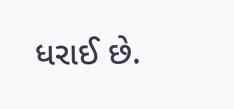ધરાઈ છે.